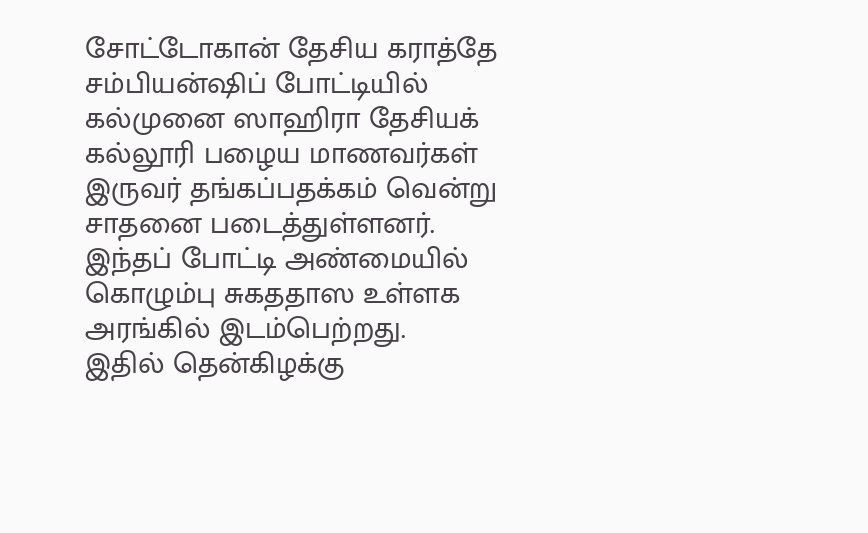சோட்டோகான் தேசிய கராத்தே சம்பியன்ஷிப் போட்டியில் கல்முனை ஸாஹிரா தேசியக் கல்லூரி பழைய மாணவர்கள் இருவர் தங்கப்பதக்கம் வென்று சாதனை படைத்துள்ளனர்.
இந்தப் போட்டி அண்மையில் கொழும்பு சுகததாஸ உள்ளக அரங்கில் இடம்பெற்றது.
இதில் தென்கிழக்கு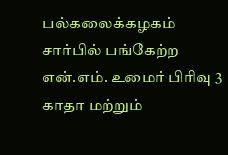பல்கலைக்கழகம் சார்பில் பங்கேற்ற என்.எம். உமைர் பிரிவு 3 காதா மற்றும்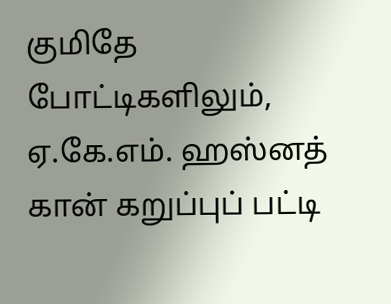குமிதே போட்டிகளிலும், ஏ.கே.எம். ஹஸ்னத் கான் கறுப்புப் பட்டி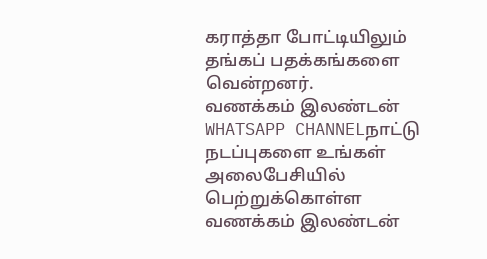கராத்தா போட்டியிலும் தங்கப் பதக்கங்களை வென்றனர்.
வணக்கம் இலண்டன் WHATSAPP CHANNELநாட்டு நடப்புகளை உங்கள் அலைபேசியில் பெற்றுக்கொள்ள வணக்கம் இலண்டன்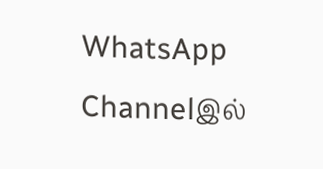WhatsApp Channelஇல்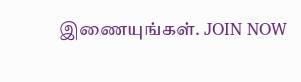இணையுங்கள். JOIN NOW